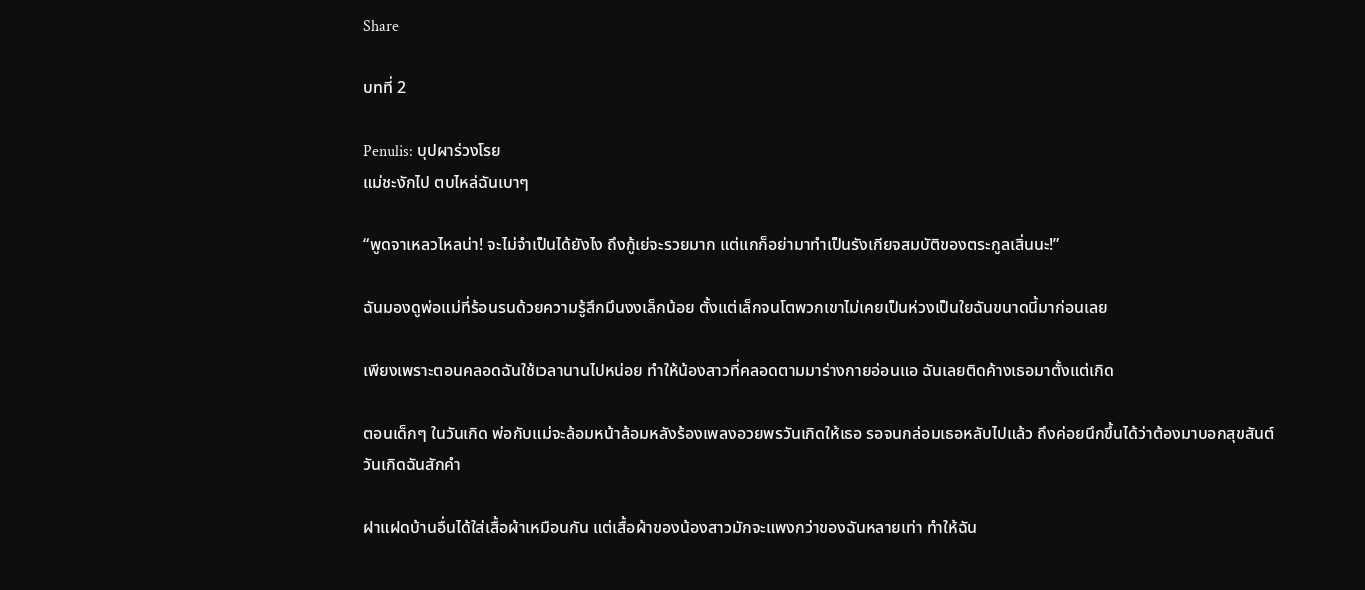Share

บทที่ 2

Penulis: บุปผาร่วงโรย
แม่ชะงักไป ตบไหล่ฉันเบาๆ

“พูดจาเหลวไหลน่า! จะไม่จำเป็นได้ยังไง ถึงกู้เย่จะรวยมาก แต่แกก็อย่ามาทำเป็นรังเกียจสมบัติของตระกูลเสิ่นนะ!”

ฉันมองดูพ่อแม่ที่ร้อนรนด้วยความรู้สึกมึนงงเล็กน้อย ตั้งแต่เล็กจนโตพวกเขาไม่เคยเป็นห่วงเป็นใยฉันขนาดนี้มาก่อนเลย

เพียงเพราะตอนคลอดฉันใช้เวลานานไปหน่อย ทำให้น้องสาวที่คลอดตามมาร่างกายอ่อนแอ ฉันเลยติดค้างเธอมาตั้งแต่เกิด

ตอนเด็กๆ ในวันเกิด พ่อกับแม่จะล้อมหน้าล้อมหลังร้องเพลงอวยพรวันเกิดให้เธอ รอจนกล่อมเธอหลับไปแล้ว ถึงค่อยนึกขึ้นได้ว่าต้องมาบอกสุขสันต์วันเกิดฉันสักคำ

ฝาแฝดบ้านอื่นได้ใส่เสื้อผ้าเหมือนกัน แต่เสื้อผ้าของน้องสาวมักจะแพงกว่าของฉันหลายเท่า ทำให้ฉัน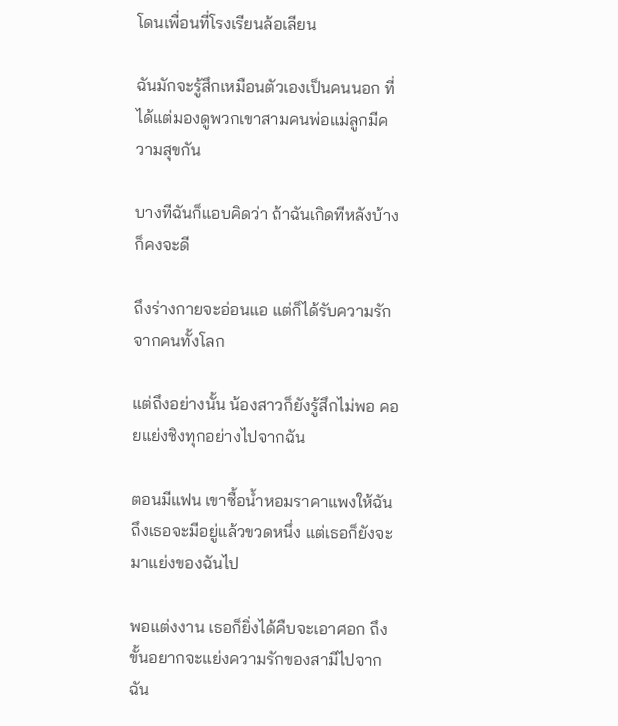โดนเพื่อนที่โรงเรียนล้อเลียน

ฉันมักจะรู้สึกเหมือนตัวเองเป็นคนนอก ที่ได้แต่มองดูพวกเขาสามคนพ่อแม่ลูกมีความสุขกัน

บางทีฉันก็แอบคิดว่า ถ้าฉันเกิดทีหลังบ้างก็คงจะดี

ถึงร่างกายจะอ่อนแอ แต่ก็ได้รับความรักจากคนทั้งโลก

แต่ถึงอย่างนั้น น้องสาวก็ยังรู้สึกไม่พอ คอยแย่งชิงทุกอย่างไปจากฉัน

ตอนมีแฟน เขาซื้อน้ำหอมราคาแพงให้ฉัน ถึงเธอจะมีอยู่แล้วขวดหนึ่ง แต่เธอก็ยังจะมาแย่งของฉันไป

พอแต่งงาน เธอก็ยิ่งได้คืบจะเอาศอก ถึงขั้นอยากจะแย่งความรักของสามีไปจากฉัน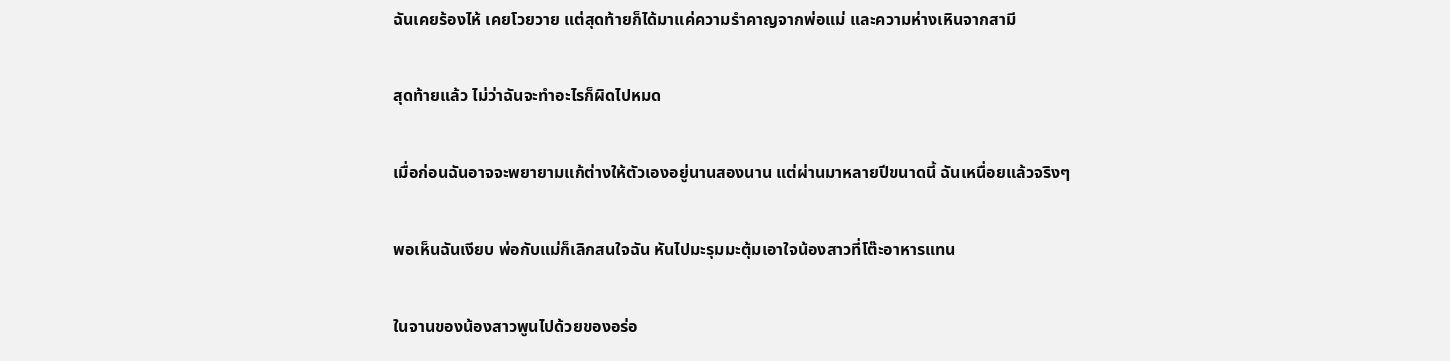ฉันเคยร้องไห้ เคยโวยวาย แต่สุดท้ายก็ได้มาแค่ความรำคาญจากพ่อแม่ และความห่างเหินจากสามี

สุดท้ายแล้ว ไม่ว่าฉันจะทำอะไรก็ผิดไปหมด

เมื่อก่อนฉันอาจจะพยายามแก้ต่างให้ตัวเองอยู่นานสองนาน แต่ผ่านมาหลายปีขนาดนี้ ฉันเหนื่อยแล้วจริงๆ

พอเห็นฉันเงียบ พ่อกับแม่ก็เลิกสนใจฉัน หันไปมะรุมมะตุ้มเอาใจน้องสาวที่โต๊ะอาหารแทน

ในจานของน้องสาวพูนไปด้วยของอร่อ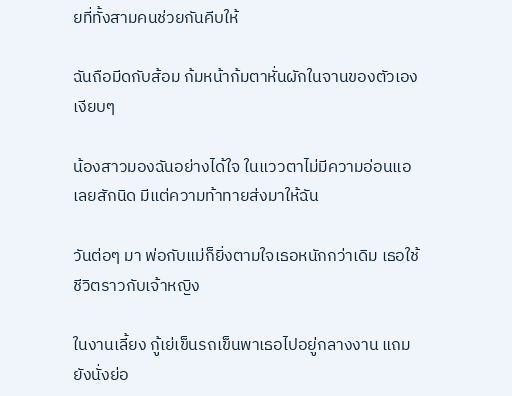ยที่ทั้งสามคนช่วยกันคีบให้

ฉันถือมีดกับส้อม ก้มหน้าก้มตาหั่นผักในจานของตัวเองเงียบๆ

น้องสาวมองฉันอย่างได้ใจ ในแววตาไม่มีความอ่อนแอเลยสักนิด มีแต่ความท้าทายส่งมาให้ฉัน

วันต่อๆ มา พ่อกับแม่ก็ยิ่งตามใจเธอหนักกว่าเดิม เธอใช้ชีวิตราวกับเจ้าหญิง

ในงานเลี้ยง กู้เย่เข็นรถเข็นพาเธอไปอยู่กลางงาน แถมยังนั่งย่อ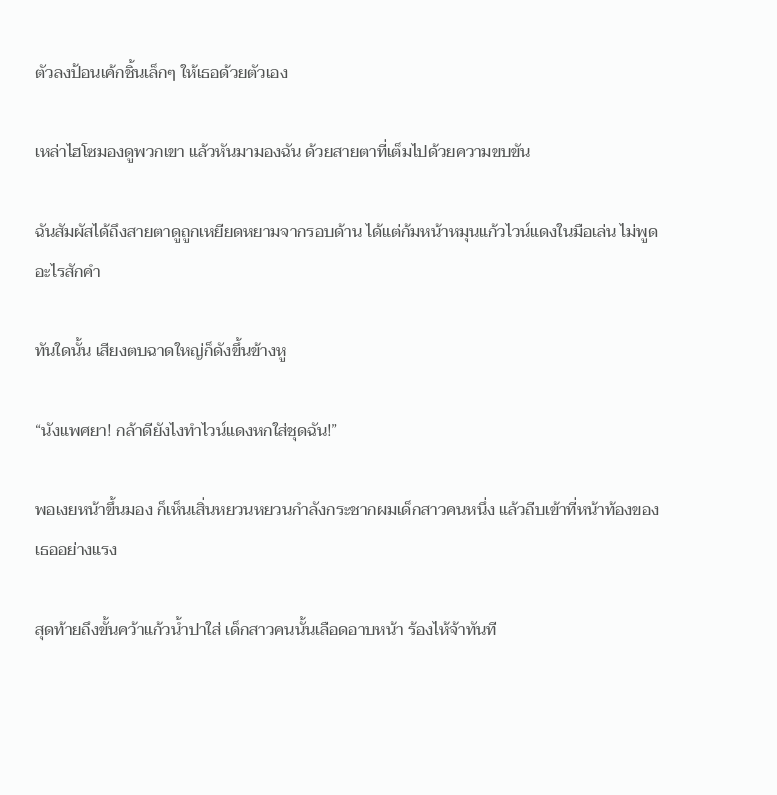ตัวลงป้อนเค้กชิ้นเล็กๆ ให้เธอด้วยตัวเอง

เหล่าไฮโซมองดูพวกเขา แล้วหันมามองฉัน ด้วยสายตาที่เต็มไปด้วยความขบขัน

ฉันสัมผัสได้ถึงสายตาดูถูกเหยียดหยามจากรอบด้าน ได้แต่ก้มหน้าหมุนแก้วไวน์แดงในมือเล่น ไม่พูดอะไรสักคำ

ทันใดนั้น เสียงตบฉาดใหญ่ก็ดังขึ้นข้างหู

“นังแพศยา! กล้าดียังไงทำไวน์แดงหกใส่ชุดฉัน!”

พอเงยหน้าขึ้นมอง ก็เห็นเสิ่นหยวนหยวนกำลังกระชากผมเด็กสาวคนหนึ่ง แล้วถีบเข้าที่หน้าท้องของเธออย่างแรง

สุดท้ายถึงขั้นคว้าแก้วน้ำปาใส่ เด็กสาวคนนั้นเลือดอาบหน้า ร้องไห้จ้าทันที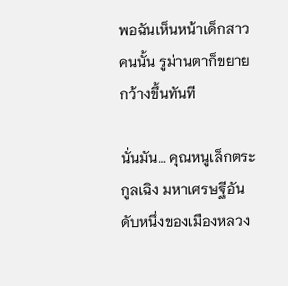พอฉันเห็นหน้าเด็กสาวคนนั้น รูม่านตาก็ขยายกว้างขึ้นทันที

นั่นมัน… คุณหนูเล็กตระกูลเฉิง มหาเศรษฐีอันดับหนึ่งของเมืองหลวง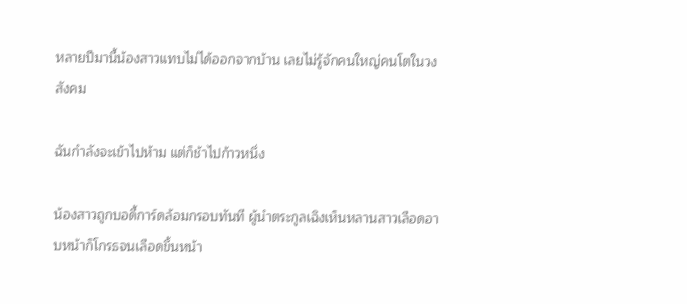หลายปีมานี้น้องสาวแทบไม่ได้ออกจากบ้าน เลยไม่รู้จักคนใหญ่คนโตในวงสังคม

ฉันกำลังจะเข้าไปห้าม แต่ก็ช้าไปก้าวหนึ่ง

น้องสาวถูกบอดี้การ์ดล้อมกรอบทันที ผู้นำตระกูลเฉิงเห็นหลานสาวเลือดอาบหน้าก็โกรธจนเลือดขึ้นหน้า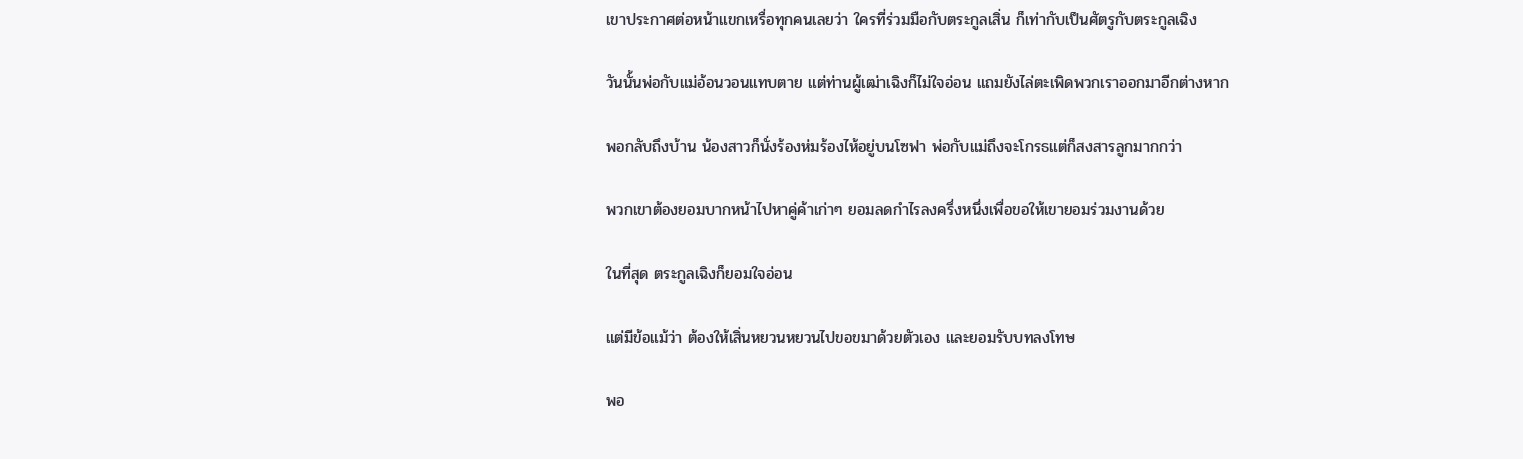เขาประกาศต่อหน้าแขกเหรื่อทุกคนเลยว่า ใครที่ร่วมมือกับตระกูลเสิ่น ก็เท่ากับเป็นศัตรูกับตระกูลเฉิง

วันนั้นพ่อกับแม่อ้อนวอนแทบตาย แต่ท่านผู้เฒ่าเฉิงก็ไม่ใจอ่อน แถมยังไล่ตะเพิดพวกเราออกมาอีกต่างหาก

พอกลับถึงบ้าน น้องสาวก็นั่งร้องห่มร้องไห้อยู่บนโซฟา พ่อกับแม่ถึงจะโกรธแต่ก็สงสารลูกมากกว่า

พวกเขาต้องยอมบากหน้าไปหาคู่ค้าเก่าๆ ยอมลดกำไรลงครึ่งหนึ่งเพื่อขอให้เขายอมร่วมงานด้วย

ในที่สุด ตระกูลเฉิงก็ยอมใจอ่อน

แต่มีข้อแม้ว่า ต้องให้เสิ่นหยวนหยวนไปขอขมาด้วยตัวเอง และยอมรับบทลงโทษ

พอ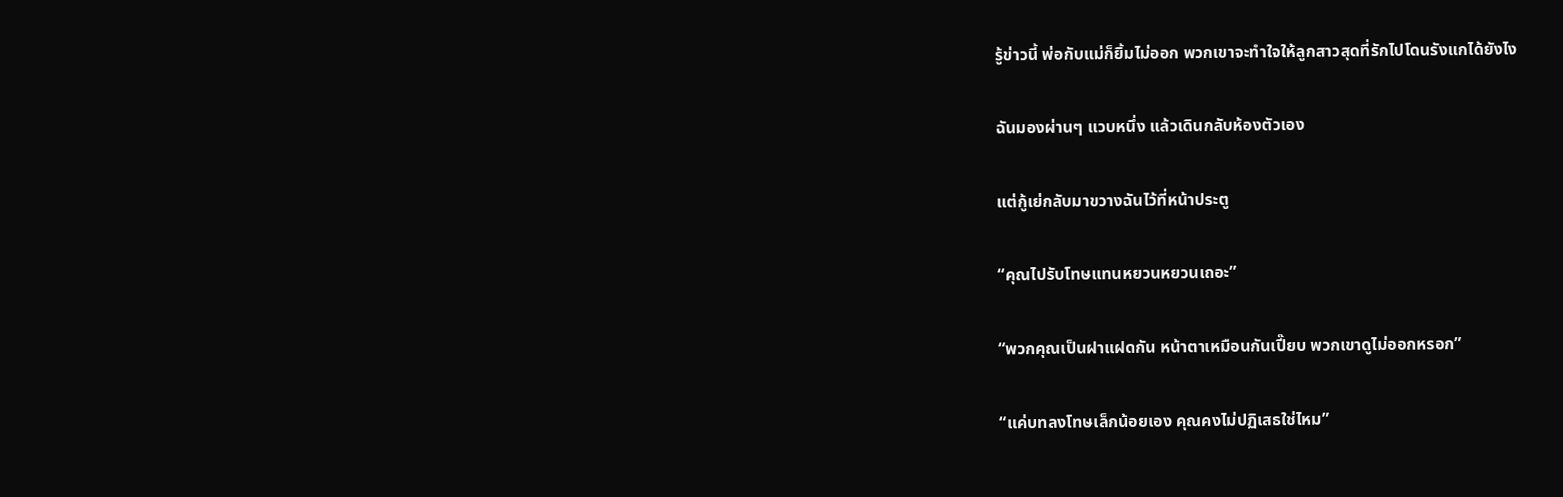รู้ข่าวนี้ พ่อกับแม่ก็ยิ้มไม่ออก พวกเขาจะทำใจให้ลูกสาวสุดที่รักไปโดนรังแกได้ยังไง

ฉันมองผ่านๆ แวบหนึ่ง แล้วเดินกลับห้องตัวเอง

แต่กู้เย่กลับมาขวางฉันไว้ที่หน้าประตู

“คุณไปรับโทษแทนหยวนหยวนเถอะ”

“พวกคุณเป็นฝาแฝดกัน หน้าตาเหมือนกันเปี๊ยบ พวกเขาดูไม่ออกหรอก”

“แค่บทลงโทษเล็กน้อยเอง คุณคงไม่ปฏิเสธใช่ไหม”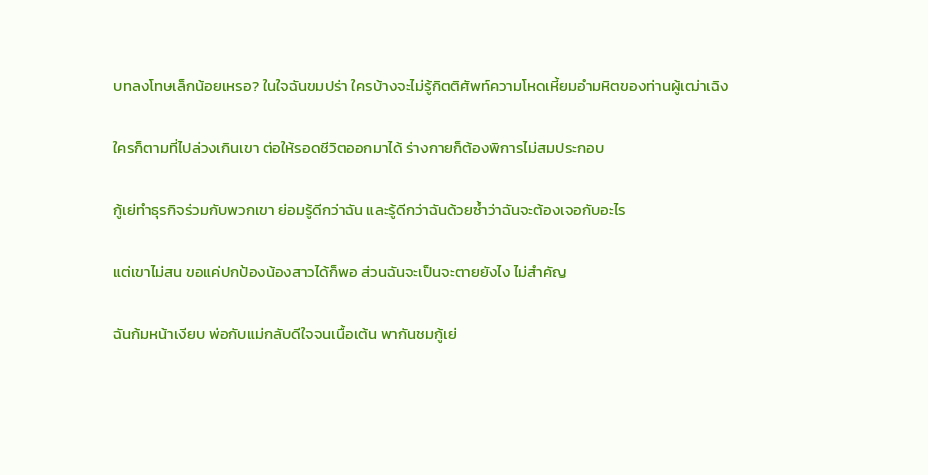บทลงโทษเล็กน้อยเหรอ? ในใจฉันขมปร่า ใครบ้างจะไม่รู้กิตติศัพท์ความโหดเหี้ยมอำมหิตของท่านผู้เฒ่าเฉิง

ใครก็ตามที่ไปล่วงเกินเขา ต่อให้รอดชีวิตออกมาได้ ร่างกายก็ต้องพิการไม่สมประกอบ

กู้เย่ทำธุรกิจร่วมกับพวกเขา ย่อมรู้ดีกว่าฉัน และรู้ดีกว่าฉันด้วยซ้ำว่าฉันจะต้องเจอกับอะไร

แต่เขาไม่สน ขอแค่ปกป้องน้องสาวได้ก็พอ ส่วนฉันจะเป็นจะตายยังไง ไม่สำคัญ

ฉันก้มหน้าเงียบ พ่อกับแม่กลับดีใจจนเนื้อเต้น พากันชมกู้เย่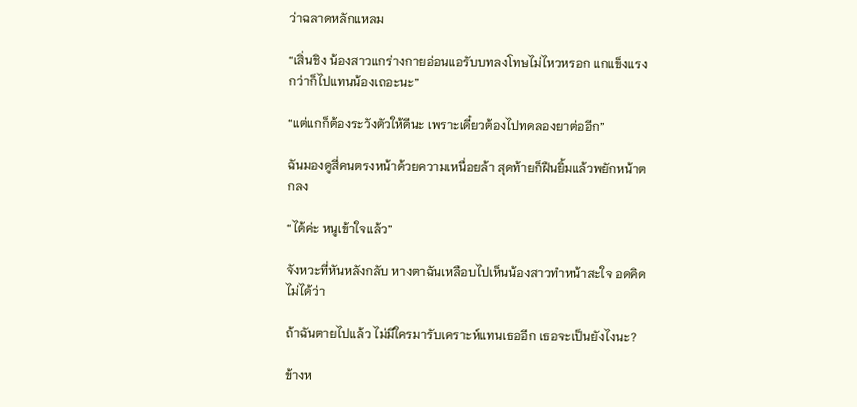ว่าฉลาดหลักแหลม

“เสิ่นชิง น้องสาวแกร่างกายอ่อนแอรับบทลงโทษไม่ไหวหรอก แกแข็งแรงกว่าก็ไปแทนน้องเถอะนะ”

“แต่แกก็ต้องระวังตัวให้ดีนะ เพราะเดี๋ยวต้องไปทดลองยาต่ออีก”

ฉันมองดูสี่คนตรงหน้าด้วยความเหนื่อยล้า สุดท้ายก็ฝืนยิ้มแล้วพยักหน้าตกลง

“ได้ค่ะ หนูเข้าใจแล้ว”

จังหวะที่หันหลังกลับ หางตาฉันเหลือบไปเห็นน้องสาวทำหน้าสะใจ อดคิดไม่ได้ว่า

ถ้าฉันตายไปแล้ว ไม่มีใครมารับเคราะห์แทนเธออีก เธอจะเป็นยังไงนะ?

ข้างห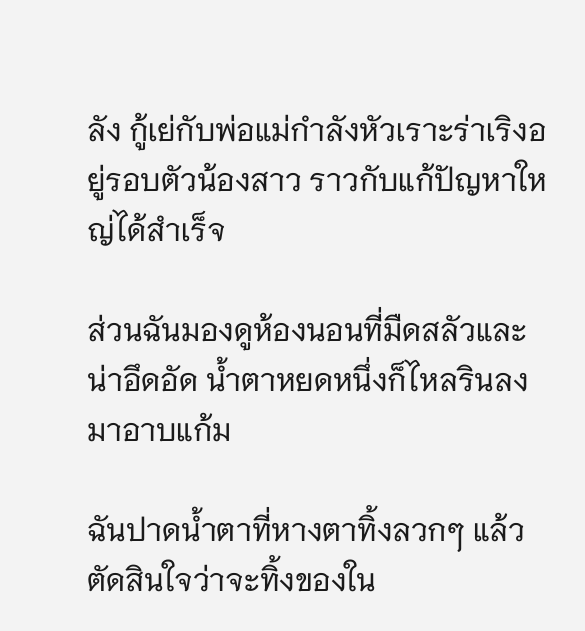ลัง กู้เย่กับพ่อแม่กำลังหัวเราะร่าเริงอยู่รอบตัวน้องสาว ราวกับแก้ปัญหาใหญ่ได้สำเร็จ

ส่วนฉันมองดูห้องนอนที่มืดสลัวและน่าอึดอัด น้ำตาหยดหนึ่งก็ไหลรินลงมาอาบแก้ม

ฉันปาดน้ำตาที่หางตาทิ้งลวกๆ แล้วตัดสินใจว่าจะทิ้งของใน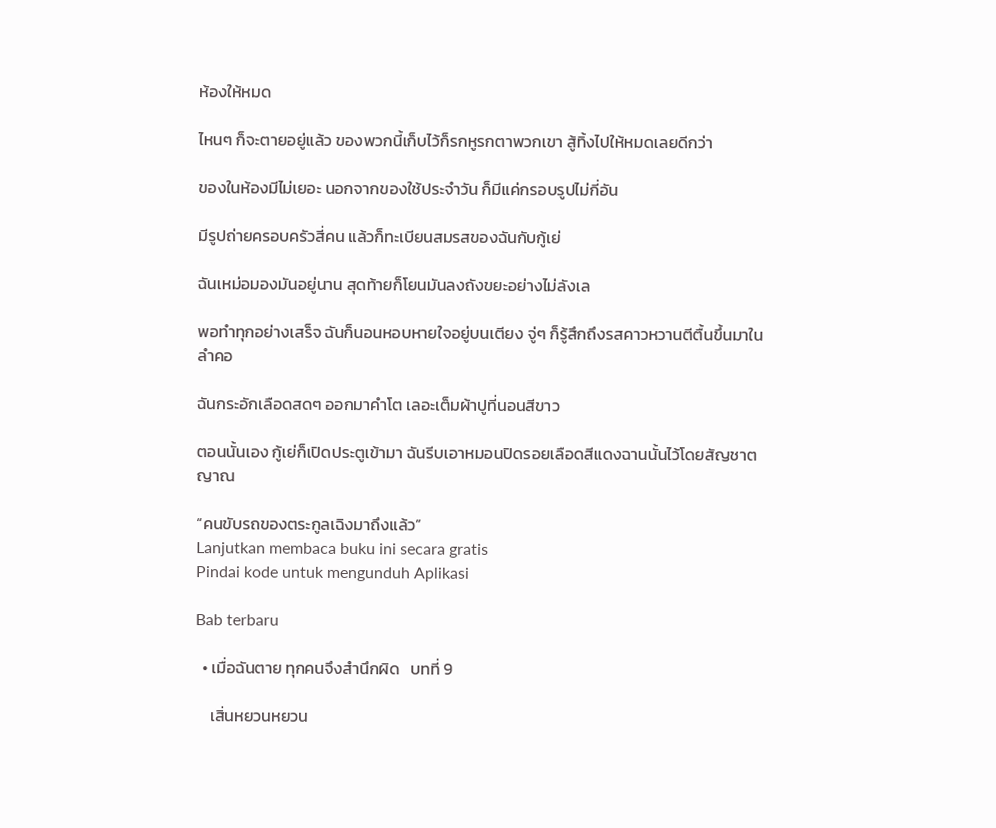ห้องให้หมด

ไหนๆ ก็จะตายอยู่แล้ว ของพวกนี้เก็บไว้ก็รกหูรกตาพวกเขา สู้ทิ้งไปให้หมดเลยดีกว่า

ของในห้องมีไม่เยอะ นอกจากของใช้ประจำวัน ก็มีแค่กรอบรูปไม่กี่อัน

มีรูปถ่ายครอบครัวสี่คน แล้วก็ทะเบียนสมรสของฉันกับกู้เย่

ฉันเหม่อมองมันอยู่นาน สุดท้ายก็โยนมันลงถังขยะอย่างไม่ลังเล

พอทำทุกอย่างเสร็จ ฉันก็นอนหอบหายใจอยู่บนเตียง จู่ๆ ก็รู้สึกถึงรสคาวหวานตีตื้นขึ้นมาในลำคอ

ฉันกระอักเลือดสดๆ ออกมาคำโต เลอะเต็มผ้าปูที่นอนสีขาว

ตอนนั้นเอง กู้เย่ก็เปิดประตูเข้ามา ฉันรีบเอาหมอนปิดรอยเลือดสีแดงฉานนั้นไว้โดยสัญชาตญาณ

“คนขับรถของตระกูลเฉิงมาถึงแล้ว”
Lanjutkan membaca buku ini secara gratis
Pindai kode untuk mengunduh Aplikasi

Bab terbaru

  • เมื่อฉันตาย ทุกคนจึงสำนึกผิด   บทที่ 9

    เสิ่นหยวนหยวน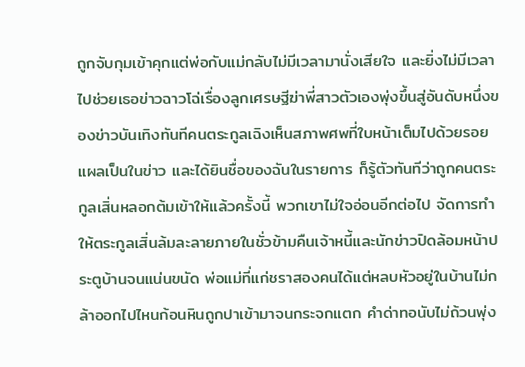ถูกจับกุมเข้าคุกแต่พ่อกับแม่กลับไม่มีเวลามานั่งเสียใจ และยิ่งไม่มีเวลาไปช่วยเธอข่าวฉาวโฉ่เรื่องลูกเศรษฐีฆ่าพี่สาวตัวเองพุ่งขึ้นสู่อันดับหนึ่งของข่าวบันเทิงทันทีคนตระกูลเฉิงเห็นสภาพศพที่ใบหน้าเต็มไปด้วยรอยแผลเป็นในข่าว และได้ยินชื่อของฉันในรายการ ก็รู้ตัวทันทีว่าถูกคนตระกูลเสิ่นหลอกต้มเข้าให้แล้วครั้งนี้ พวกเขาไม่ใจอ่อนอีกต่อไป จัดการทำให้ตระกูลเสิ่นล้มละลายภายในชั่วข้ามคืนเจ้าหนี้และนักข่าวปิดล้อมหน้าประตูบ้านจนแน่นขนัด พ่อแม่ที่แก่ชราสองคนได้แต่หลบหัวอยู่ในบ้านไม่กล้าออกไปไหนก้อนหินถูกปาเข้ามาจนกระจกแตก คำด่าทอนับไม่ถ้วนพุ่ง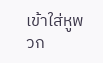เข้าใส่หูพวก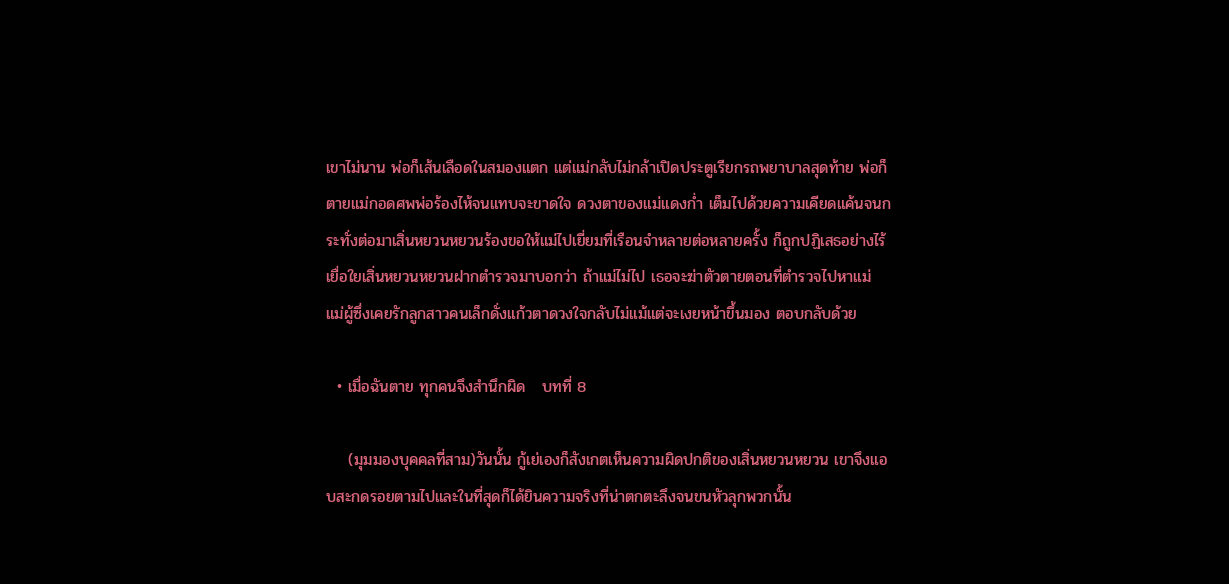เขาไม่นาน พ่อก็เส้นเลือดในสมองแตก แต่แม่กลับไม่กล้าเปิดประตูเรียกรถพยาบาลสุดท้าย พ่อก็ตายแม่กอดศพพ่อร้องไห้จนแทบจะขาดใจ ดวงตาของแม่แดงก่ำ เต็มไปด้วยความเคียดแค้นจนกระทั่งต่อมาเสิ่นหยวนหยวนร้องขอให้แม่ไปเยี่ยมที่เรือนจำหลายต่อหลายครั้ง ก็ถูกปฏิเสธอย่างไร้เยื่อใยเสิ่นหยวนหยวนฝากตำรวจมาบอกว่า ถ้าแม่ไม่ไป เธอจะฆ่าตัวตายตอนที่ตำรวจไปหาแม่ แม่ผู้ซึ่งเคยรักลูกสาวคนเล็กดั่งแก้วตาดวงใจกลับไม่แม้แต่จะเงยหน้าขึ้นมอง ตอบกลับด้วย

  • เมื่อฉันตาย ทุกคนจึงสำนึกผิด   บทที่ 8

    (มุมมองบุคคลที่สาม)วันนั้น กู้เย่เองก็สังเกตเห็นความผิดปกติของเสิ่นหยวนหยวน เขาจึงแอบสะกดรอยตามไปและในที่สุดก็ได้ยินความจริงที่น่าตกตะลึงจนขนหัวลุกพวกนั้น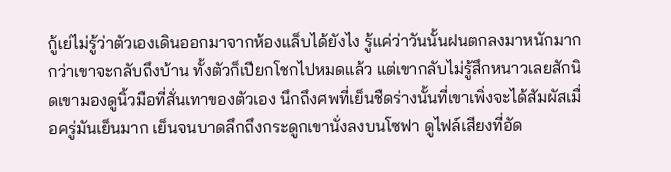กู้เย่ไม่รู้ว่าตัวเองเดินออกมาจากห้องแล็บได้ยังไง รู้แค่ว่าวันนั้นฝนตกลงมาหนักมากกว่าเขาจะกลับถึงบ้าน ทั้งตัวก็เปียกโชกไปหมดแล้ว แต่เขากลับไม่รู้สึกหนาวเลยสักนิดเขามองดูนิ้วมือที่สั่นเทาของตัวเอง นึกถึงศพที่เย็นชืดร่างนั้นที่เขาเพิ่งจะได้สัมผัสเมื่อครู่มันเย็นมาก เย็นจนบาดลึกถึงกระดูกเขานั่งลงบนโซฟา ดูไฟล์เสียงที่อัด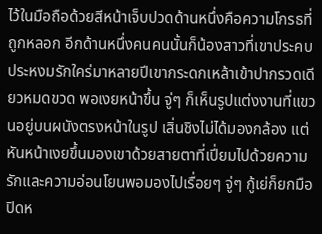ไว้ในมือถือด้วยสีหน้าเจ็บปวดด้านหนึ่งคือความโกรธที่ถูกหลอก อีกด้านหนึ่งคนคนนั้นก็น้องสาวที่เขาประคบประหงมรักใคร่มาหลายปีเขากระดกเหล้าเข้าปากรวดเดียวหมดขวด พอเงยหน้าขึ้น จู่ๆ ก็เห็นรูปแต่งงานที่แขวนอยู่บนผนังตรงหน้าในรูป เสิ่นชิงไม่ได้มองกล้อง แต่หันหน้าเงยขึ้นมองเขาด้วยสายตาที่เปี่ยมไปด้วยความรักและความอ่อนโยนพอมองไปเรื่อยๆ จู่ๆ กู้เย่ก็ยกมือปิดห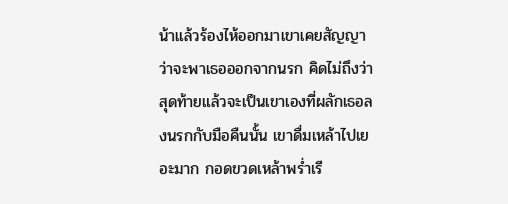น้าแล้วร้องไห้ออกมาเขาเคยสัญญาว่าจะพาเธอออกจากนรก คิดไม่ถึงว่าสุดท้ายแล้วจะเป็นเขาเองที่ผลักเธอลงนรกกับมือคืนนั้น เขาดื่มเหล้าไปเยอะมาก กอดขวดเหล้าพร่ำเรี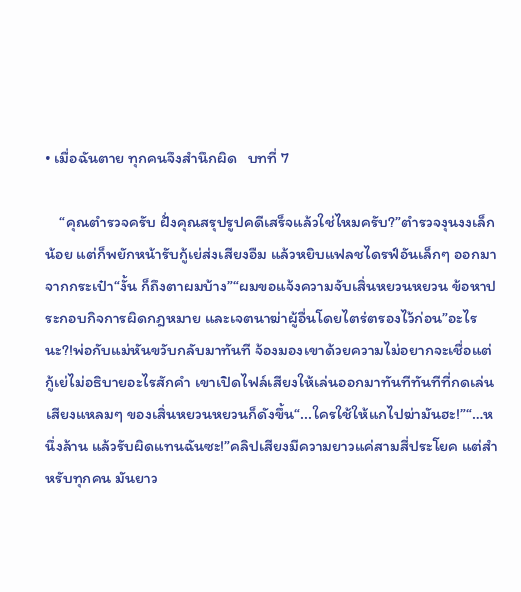• เมื่อฉันตาย ทุกคนจึงสำนึกผิด   บทที่ 7

    “คุณตำรวจครับ ฝั่งคุณสรุปรูปคดีเสร็จแล้วใช่ไหมครับ?”ตำรวจงุนงงเล็กน้อย แต่ก็พยักหน้ารับกู้เย่ส่งเสียงอืม แล้วหยิบแฟลชไดรฟ์อันเล็กๆ ออกมาจากกระเป๋า“งั้น ก็ถึงตาผมบ้าง”“ผมขอแจ้งความจับเสิ่นหยวนหยวน ข้อหาประกอบกิจการผิดกฎหมาย และเจตนาฆ่าผู้อื่นโดยไตร่ตรองไว้ก่อน”อะไรนะ?!พ่อกับแม่หันขวับกลับมาทันที จ้องมองเขาด้วยความไม่อยากจะเชื่อแต่กู้เย่ไม่อธิบายอะไรสักคำ เขาเปิดไฟล์เสียงให้เล่นออกมาทันทีทันทีที่กดเล่น เสียงแหลมๆ ของเสิ่นหยวนหยวนก็ดังขึ้น“...ใครใช้ให้แกไปฆ่ามันฮะ!”“…หนึ่งล้าน แล้วรับผิดแทนฉันซะ!”คลิปเสียงมีความยาวแค่สามสี่ประโยค แต่สำหรับทุกคน มันยาว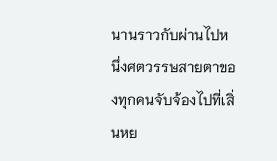นานราวกับผ่านไปหนึ่งศตวรรษสายตาของทุกคนจับจ้องไปที่เสิ่นหย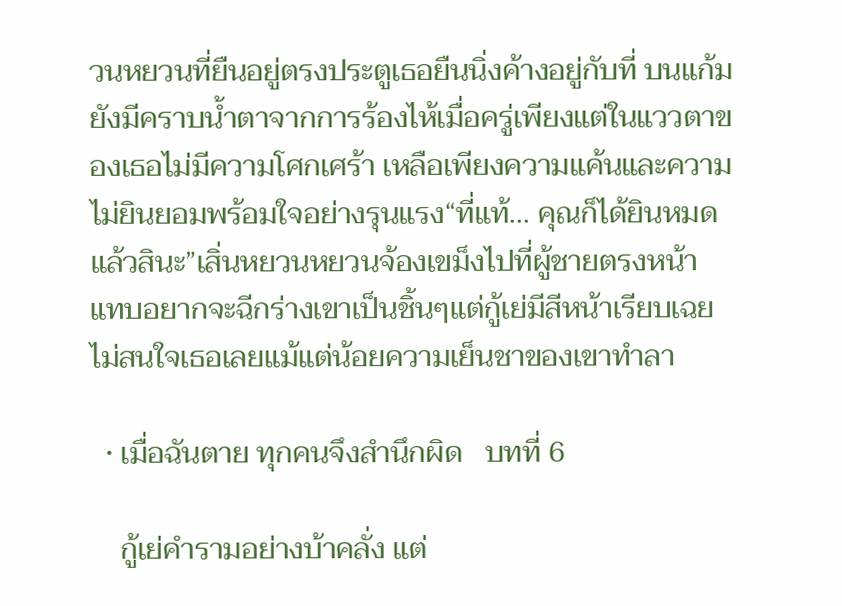วนหยวนที่ยืนอยู่ตรงประตูเธอยืนนิ่งค้างอยู่กับที่ บนแก้มยังมีคราบน้ำตาจากการร้องไห้เมื่อครู่เพียงแต่ในแววตาของเธอไม่มีความโศกเศร้า เหลือเพียงความแค้นและความไม่ยินยอมพร้อมใจอย่างรุนแรง“ที่แท้… คุณก็ได้ยินหมดแล้วสินะ”เสิ่นหยวนหยวนจ้องเขม็งไปที่ผู้ชายตรงหน้า แทบอยากจะฉีกร่างเขาเป็นชิ้นๆแต่กู้เย่มีสีหน้าเรียบเฉย ไม่สนใจเธอเลยแม้แต่น้อยความเย็นชาของเขาทำลา

  • เมื่อฉันตาย ทุกคนจึงสำนึกผิด   บทที่ 6

    กู้เย่คำรามอย่างบ้าคลั่ง แต่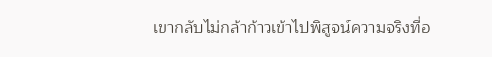เขากลับไม่กล้าก้าวเข้าไปพิสูจน์ความจริงที่อ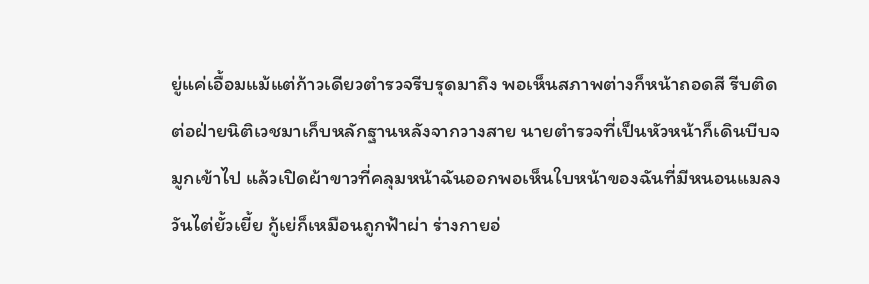ยู่แค่เอื้อมแม้แต่ก้าวเดียวตำรวจรีบรุดมาถึง พอเห็นสภาพต่างก็หน้าถอดสี รีบติดต่อฝ่ายนิติเวชมาเก็บหลักฐานหลังจากวางสาย นายตำรวจที่เป็นหัวหน้าก็เดินบีบจมูกเข้าไป แล้วเปิดผ้าขาวที่คลุมหน้าฉันออกพอเห็นใบหน้าของฉันที่มีหนอนแมลงวันไต่ยั้วเยี้ย กู้เย่ก็เหมือนถูกฟ้าผ่า ร่างกายอ่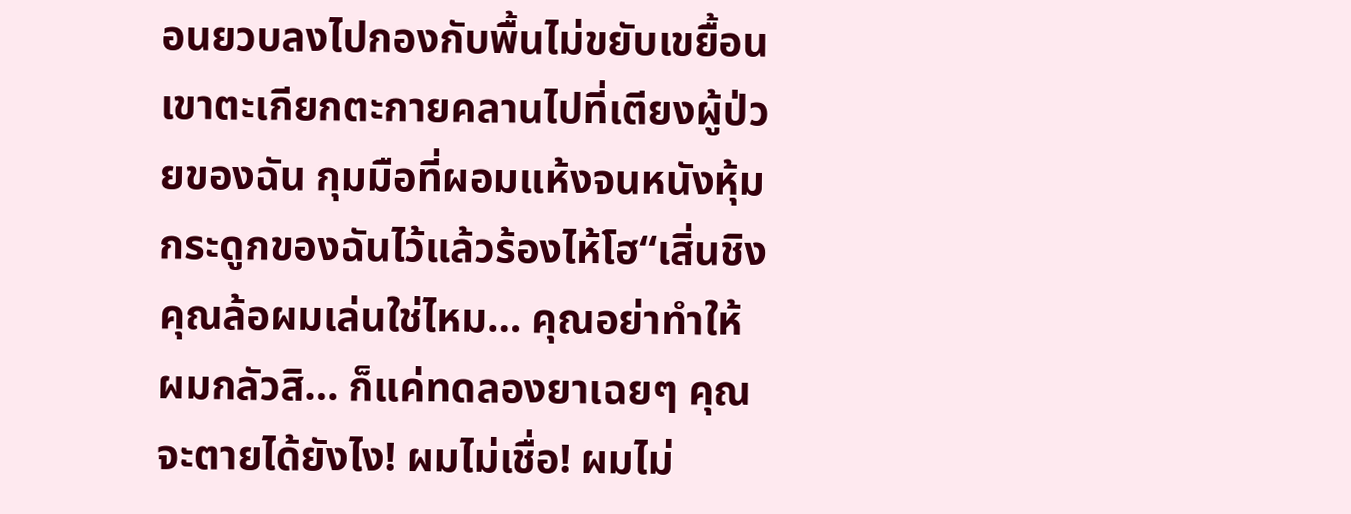อนยวบลงไปกองกับพื้นไม่ขยับเขยื้อนเขาตะเกียกตะกายคลานไปที่เตียงผู้ป่วยของฉัน กุมมือที่ผอมแห้งจนหนังหุ้มกระดูกของฉันไว้แล้วร้องไห้โฮ“เสิ่นชิง คุณล้อผมเล่นใช่ไหม… คุณอย่าทำให้ผมกลัวสิ… ก็แค่ทดลองยาเฉยๆ คุณจะตายได้ยังไง! ผมไม่เชื่อ! ผมไม่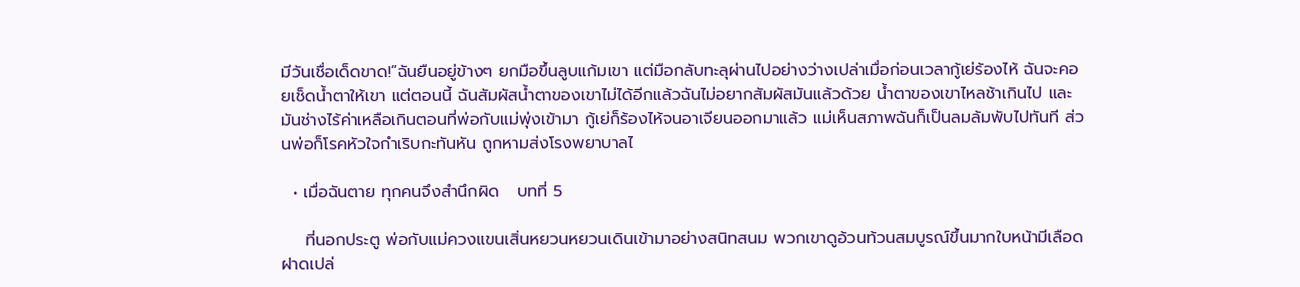มีวันเชื่อเด็ดขาด!”ฉันยืนอยู่ข้างๆ ยกมือขึ้นลูบแก้มเขา แต่มือกลับทะลุผ่านไปอย่างว่างเปล่าเมื่อก่อนเวลากู้เย่ร้องไห้ ฉันจะคอยเช็ดน้ำตาให้เขา แต่ตอนนี้ ฉันสัมผัสน้ำตาของเขาไม่ได้อีกแล้วฉันไม่อยากสัมผัสมันแล้วด้วย น้ำตาของเขาไหลช้าเกินไป และมันช่างไร้ค่าเหลือเกินตอนที่พ่อกับแม่พุ่งเข้ามา กู้เย่ก็ร้องไห้จนอาเจียนออกมาแล้ว แม่เห็นสภาพฉันก็เป็นลมล้มพับไปทันที ส่วนพ่อก็โรคหัวใจกำเริบกะทันหัน ถูกหามส่งโรงพยาบาลไ

  • เมื่อฉันตาย ทุกคนจึงสำนึกผิด   บทที่ 5

    ที่นอกประตู พ่อกับแม่ควงแขนเสิ่นหยวนหยวนเดินเข้ามาอย่างสนิทสนม พวกเขาดูอ้วนท้วนสมบูรณ์ขึ้นมากใบหน้ามีเลือดฝาดเปล่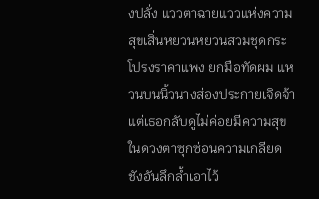งปลั่ง แววตาฉายแววแห่งความสุขเสิ่นหยวนหยวนสวมชุดกระโปรงราคาแพง ยกมือทัดผม แหวนบนนิ้วนางส่องประกายเจิดจ้าแต่เธอกลับดูไม่ค่อยมีความสุข ในดวงตาซุกซ่อนความเกลียดชังอันลึกล้ำเอาไว้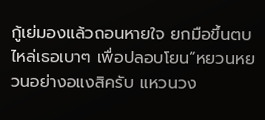กู้เย่มองแล้วถอนหายใจ ยกมือขึ้นตบไหล่เธอเบาๆ เพื่อปลอบโยน“หยวนหยวนอย่างอแงสิครับ แหวนวง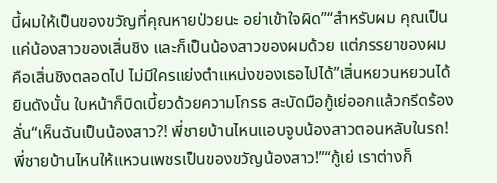นี้ผมให้เป็นของขวัญที่คุณหายป่วยนะ อย่าเข้าใจผิด”“สำหรับผม คุณเป็นแค่น้องสาวของเสิ่นชิง และก็เป็นน้องสาวของผมด้วย แต่ภรรยาของผมคือเสิ่นชิงตลอดไป ไม่มีใครแย่งตำแหน่งของเธอไปได้”เสิ่นหยวนหยวนได้ยินดังนั้น ใบหน้าก็บิดเบี้ยวด้วยความโกรธ สะบัดมือกู้เย่ออกแล้วกรีดร้องลั่น“เห็นฉันเป็นน้องสาว?! พี่ชายบ้านไหนแอบจูบน้องสาวตอนหลับในรถ! พี่ชายบ้านไหนให้แหวนเพชรเป็นของขวัญน้องสาว!”“กู้เย่ เราต่างก็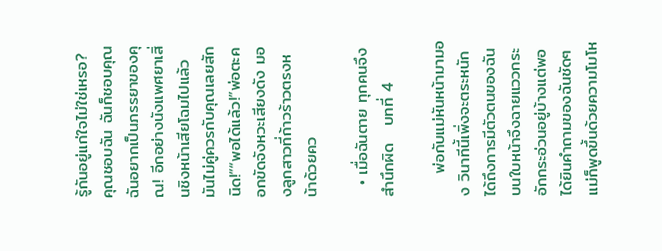รู้กันอยู่แก่ใจไม่ใช่เหรอ? คุณชอบฉัน ฉันก็ชอบคุณ ฉันอยากเป็นภรรยาของคุณ! อีกอย่างนังแพศยาเสิ่นชิงหน้าเสียโฉมไปแล้ว มันไม่คู่ควรกับคุณเลยสักนิด!”“พอได้แล้ว!”พ่อตะคอกขัดจังหวะเสียงดัง มองลูกสาวที่ก้าวร้าวตรงหน้าด้วยคว

  • เมื่อฉันตาย ทุกคนจึงสำนึกผิด   บทที่ 4

    พ่อกับแม่หันหน้ามามอง วินาทีนี้เพิ่งจะตระหนักได้ถึงการมีตัวตนของฉัน บนใบหน้าจึงฉายแววกระอักกระอ่วนอยู่บ้างแต่พอได้ยินคำถามของฉันชัดๆ แม่ก็พูดขึ้นด้วยความโมโห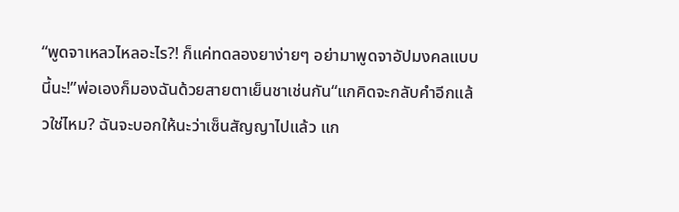“พูดจาเหลวไหลอะไร?! ก็แค่ทดลองยาง่ายๆ อย่ามาพูดจาอัปมงคลแบบนี้นะ!”พ่อเองก็มองฉันด้วยสายตาเย็นชาเช่นกัน“แกคิดจะกลับคำอีกแล้วใช่ไหม? ฉันจะบอกให้นะว่าเซ็นสัญญาไปแล้ว แก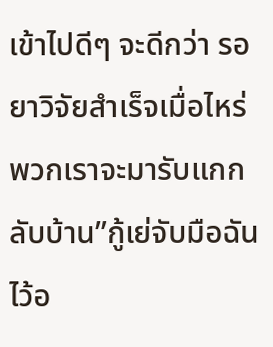เข้าไปดีๆ จะดีกว่า รอยาวิจัยสำเร็จเมื่อไหร่ พวกเราจะมารับแกกลับบ้าน”กู้เย่จับมือฉันไว้อ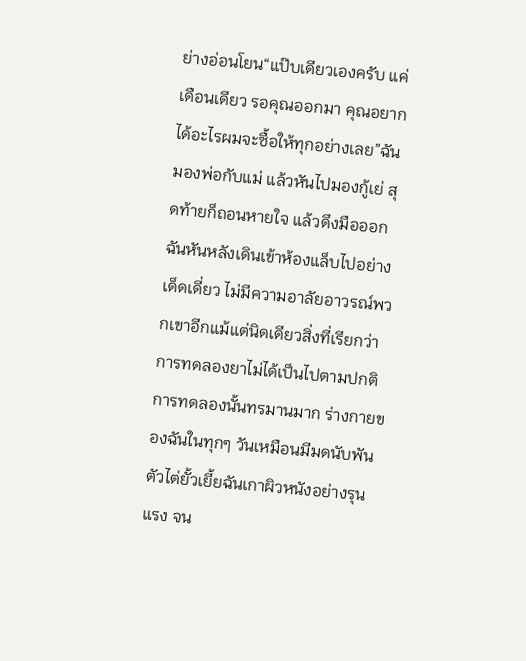ย่างอ่อนโยน“แป๊บเดียวเองครับ แค่เดือนเดียว รอคุณออกมา คุณอยากได้อะไรผมจะซื้อให้ทุกอย่างเลย”ฉันมองพ่อกับแม่ แล้วหันไปมองกู้เย่ สุดท้ายก็ถอนหายใจ แล้วดึงมือออกฉันหันหลังเดินเข้าห้องแล็บไปอย่างเด็ดเดี่ยว ไม่มีความอาลัยอาวรณ์พวกเขาอีกแม้แต่นิดเดียวสิ่งที่เรียกว่าการทดลองยาไม่ได้เป็นไปตามปกติ การทดลองนั้นทรมานมาก ร่างกายของฉันในทุกๆ วันเหมือนมีมดนับพันตัวไต่ยั้วเยี้ยฉันเกาผิวหนังอย่างรุนแรง จน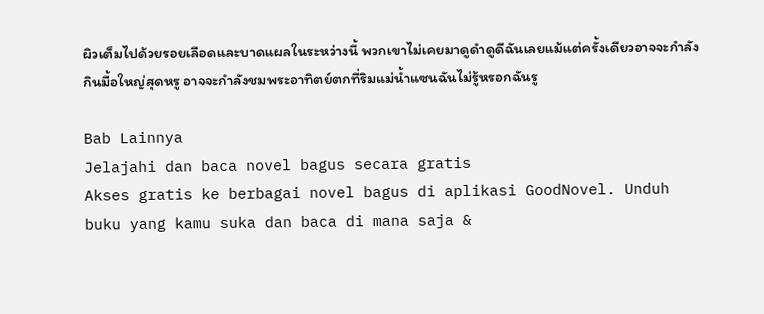ผิวเต็มไปด้วยรอยเลือดและบาดแผลในระหว่างนี้ พวกเขาไม่เคยมาดูดำดูดีฉันเลยแม้แต่ครั้งเดียวอาจจะกำลังกินมื้อใหญ่สุดหรู อาจจะกำลังชมพระอาทิตย์ตกที่ริมแม่น้ำแซนฉันไม่รู้หรอกฉันรู

Bab Lainnya
Jelajahi dan baca novel bagus secara gratis
Akses gratis ke berbagai novel bagus di aplikasi GoodNovel. Unduh buku yang kamu suka dan baca di mana saja &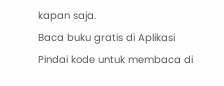kapan saja.
Baca buku gratis di Aplikasi
Pindai kode untuk membaca di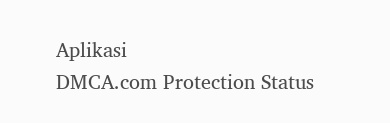Aplikasi
DMCA.com Protection Status